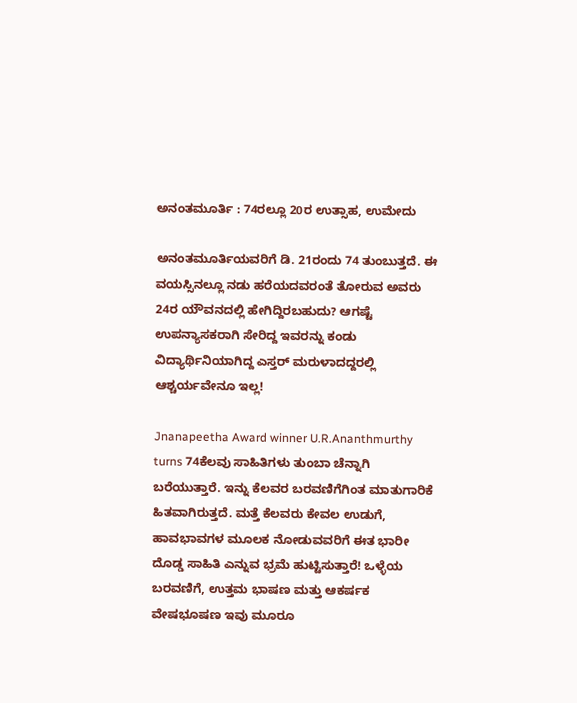ಅನಂತಮೂರ್ತಿ : 74ರಲ್ಲೂ 20ರ ಉತ್ಸಾಹ, ಉಮೇದು

ಅನಂತಮೂರ್ತಿಯವರಿಗೆ ಡಿ. 21ರಂದು 74 ತುಂಬುತ್ತದೆ. ಈ ವಯಸ್ಸಿನಲ್ಲೂ ನಡು ಹರೆಯದವರಂತೆ ತೋರುವ ಅವರು 24ರ ಯೌವನದಲ್ಲಿ ಹೇಗಿದ್ದಿರಬಹುದು? ಆಗಷ್ಟೆ ಉಪನ್ಯಾಸಕರಾಗಿ ಸೇರಿದ್ದ ಇವರನ್ನು ಕಂಡು ವಿದ್ಯಾರ್ಥಿನಿಯಾಗಿದ್ದ ಎಸ್ತರ್‌ ಮರುಳಾದದ್ದರಲ್ಲಿ ಆಶ್ಚರ್ಯವೇನೂ ಇಲ್ಲ!

Jnanapeetha Award winner U.R.Ananthmurthy turns 74ಕೆಲವು ಸಾಹಿತಿಗಳು ತುಂಬಾ ಚೆನ್ನಾಗಿ ಬರೆಯುತ್ತಾರೆ. ಇನ್ನು ಕೆಲವರ ಬರವಣಿಗೆಗಿಂತ ಮಾತುಗಾರಿಕೆ ಹಿತವಾಗಿರುತ್ತದೆ. ಮತ್ತೆ ಕೆಲವರು ಕೇವಲ ಉಡುಗೆ, ಹಾವಭಾವಗಳ ಮೂಲಕ ನೋಡುವವರಿಗೆ ಈತ ಭಾರೀ ದೊಡ್ಡ ಸಾಹಿತಿ ಎನ್ನುವ ಭ್ರಮೆ ಹುಟ್ಟಿಸುತ್ತಾರೆ! ಒಳ್ಳೆಯ ಬರವಣಿಗೆ, ಉತ್ತಮ ಭಾಷಣ ಮತ್ತು ಆಕರ್ಷಕ ವೇಷಭೂಷಣ ಇವು ಮೂರೂ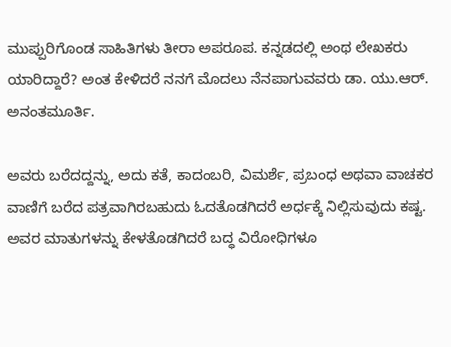ಮುಪ್ಪುರಿಗೊಂಡ ಸಾಹಿತಿಗಳು ತೀರಾ ಅಪರೂಪ. ಕನ್ನಡದಲ್ಲಿ ಅಂಥ ಲೇಖಕರು ಯಾರಿದ್ದಾರೆ? ಅಂತ ಕೇಳಿದರೆ ನನಗೆ ಮೊದಲು ನೆನಪಾಗುವವರು ಡಾ. ಯು.ಆರ್‌. ಅನಂತಮೂರ್ತಿ.

ಅವರು ಬರೆದದ್ದನ್ನು, ಅದು ಕತೆ, ಕಾದಂಬರಿ, ವಿಮರ್ಶೆ, ಪ್ರಬಂಧ ಅಥವಾ ವಾಚಕರ ವಾಣಿಗೆ ಬರೆದ ಪತ್ರವಾಗಿರಬಹುದು ಓದತೊಡಗಿದರೆ ಅರ್ಧಕ್ಕೆ ನಿಲ್ಲಿಸುವುದು ಕಷ್ಟ. ಅವರ ಮಾತುಗಳನ್ನು ಕೇಳತೊಡಗಿದರೆ ಬದ್ಧ ವಿರೋಧಿಗಳೂ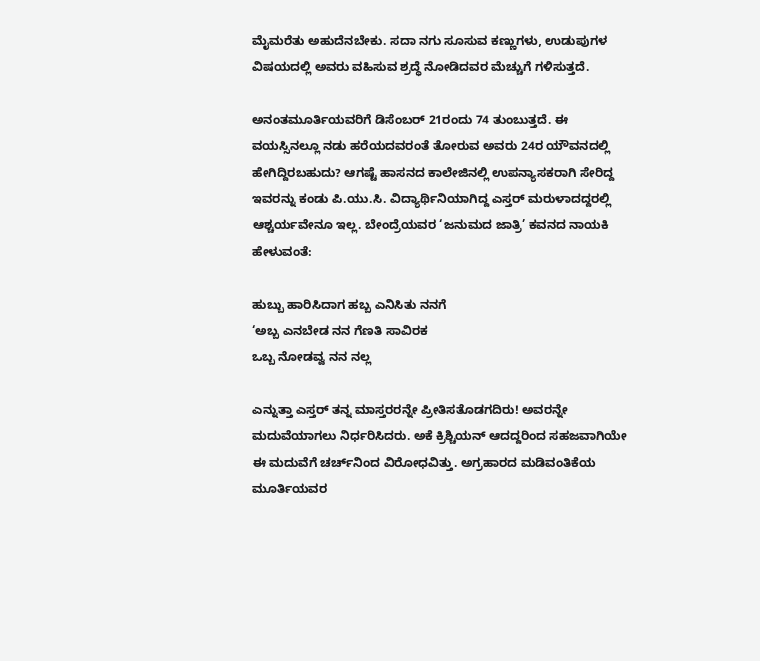ಮೈಮರೆತು ಅಹುದೆನಬೇಕು. ಸದಾ ನಗು ಸೂಸುವ ಕಣ್ಣುಗಳು, ಉಡುಪುಗಳ ವಿಷಯದಲ್ಲಿ ಅವರು ವಹಿಸುವ ಶ್ರದ್ಧೆ ನೋಡಿದವರ ಮೆಚ್ಚುಗೆ ಗಳಿಸುತ್ತದೆ.

ಅನಂತಮೂರ್ತಿಯವರಿಗೆ ಡಿಸೆಂಬರ್‌ 21ರಂದು 74 ತುಂಬುತ್ತದೆ. ಈ ವಯಸ್ಸಿನಲ್ಲೂ ನಡು ಹರೆಯದವರಂತೆ ತೋರುವ ಅವರು 24ರ ಯೌವನದಲ್ಲಿ ಹೇಗಿದ್ದಿರಬಹುದು? ಆಗಷ್ಟೆ ಹಾಸನದ ಕಾಲೇಜಿನಲ್ಲಿ ಉಪನ್ಯಾಸಕರಾಗಿ ಸೇರಿದ್ದ ಇವರನ್ನು ಕಂಡು ಪಿ.ಯು.ಸಿ. ವಿದ್ಯಾರ್ಥಿನಿಯಾಗಿದ್ದ ಎಸ್ತರ್‌ ಮರುಳಾದದ್ದರಲ್ಲಿ ಆಶ್ಚರ್ಯವೇನೂ ಇಲ್ಲ. ಬೇಂದ್ರೆಯವರ ‘ಜನುಮದ ಜಾತ್ರಿ’ ಕವನದ ನಾಯಕಿ ಹೇಳುವಂತೆ:

ಹುಬ್ಬು ಹಾರಿಸಿದಾಗ ಹಬ್ಬ ಎನಿಸಿತು ನನಗೆ
‘ಅಬ್ಬ ಎನಬೇಡ ನನ ಗೆಣತಿ ಸಾವಿರಕ
ಒಬ್ಬ ನೋಡವ್ವ ನನ ನಲ್ಲ

ಎನ್ನುತ್ತಾ ಎಸ್ತರ್‌ ತನ್ನ ಮಾಸ್ತರರನ್ನೇ ಪ್ರೀತಿಸತೊಡಗದಿರು! ಅವರನ್ನೇ ಮದುವೆಯಾಗಲು ನಿರ್ಧರಿಸಿದರು. ಅಕೆ ಕ್ರಿಶ್ಚಿಯನ್‌ ಆದದ್ದರಿಂದ ಸಹಜವಾಗಿಯೇ ಈ ಮದುವೆಗೆ ಚರ್ಚ್‌ನಿಂದ ವಿರೋಧವಿತ್ತು. ಅಗ್ರಹಾರದ ಮಡಿವಂತಿಕೆಯ ಮೂರ್ತಿಯವರ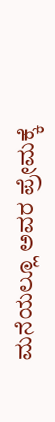ಮನೆಯಲ್ಲೂ ಅವರ ಪ್ರೇಮಕ್ಕೆ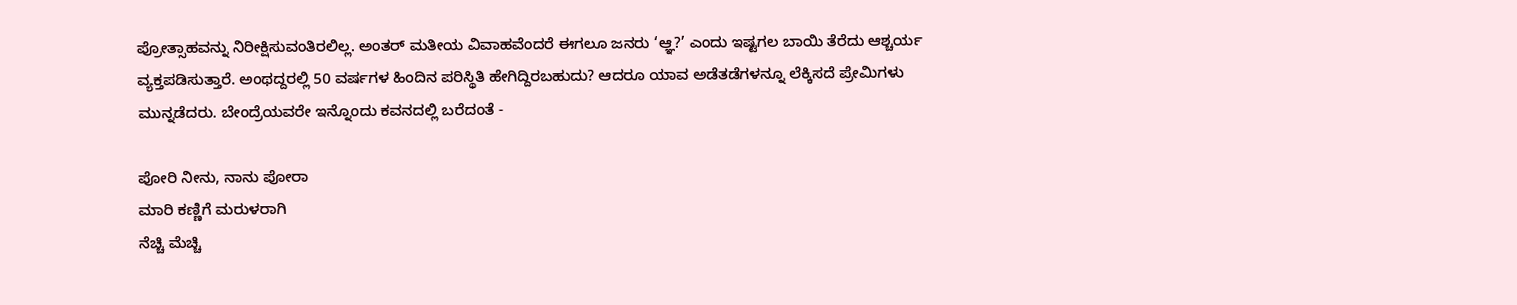ಪ್ರೋತ್ಸಾಹವನ್ನು ನಿರೀಕ್ಷಿಸುವಂತಿರಲಿಲ್ಲ. ಅಂತರ್‌ ಮತೀಯ ವಿವಾಹವೆಂದರೆ ಈಗಲೂ ಜನರು ‘ಆ್ಞ?’ ಎಂದು ಇಷ್ಟಗಲ ಬಾಯಿ ತೆರೆದು ಆಶ್ಚರ್ಯ ವ್ಯಕ್ತಪಡಿಸುತ್ತಾರೆ. ಅಂಥದ್ದರಲ್ಲಿ 50 ವರ್ಷಗಳ ಹಿಂದಿನ ಪರಿಸ್ಥಿತಿ ಹೇಗಿದ್ದಿರಬಹುದು? ಆದರೂ ಯಾವ ಅಡೆತಡೆಗಳನ್ನೂ ಲೆಕ್ಕಿಸದೆ ಪ್ರೇಮಿಗಳು ಮುನ್ನಡೆದರು. ಬೇಂದ್ರೆಯವರೇ ಇನ್ನೊಂದು ಕವನದಲ್ಲಿ ಬರೆದಂತೆ -

ಪೋರಿ ನೀನು, ನಾನು ಪೋರಾ
ಮಾರಿ ಕಣ್ಣಿಗೆ ಮರುಳರಾಗಿ
ನೆಚ್ಚಿ ಮೆಚ್ಚಿ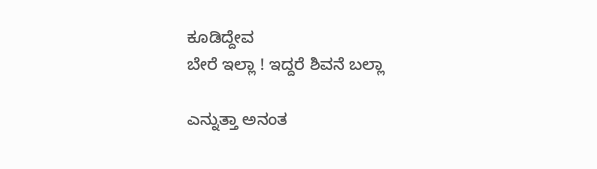ಕೂಡಿದ್ದೇವ
ಬೇರೆ ಇಲ್ಲಾ ! ಇದ್ದರೆ ಶಿವನೆ ಬಲ್ಲಾ

ಎನ್ನುತ್ತಾ ಅನಂತ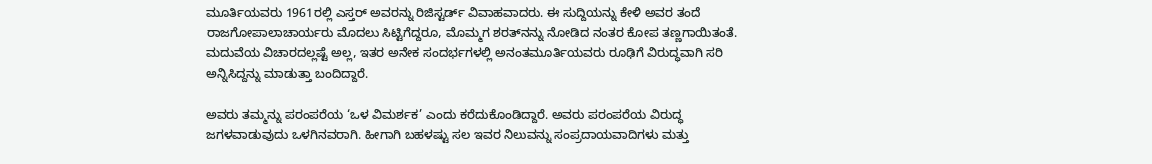ಮೂರ್ತಿಯವರು 1961ರಲ್ಲಿ ಎಸ್ತರ್‌ ಅವರನ್ನು ರಿಜಿಸ್ಟರ್ಡ್‌ ವಿವಾಹವಾದರು. ಈ ಸುದ್ದಿಯನ್ನು ಕೇಳಿ ಅವರ ತಂದೆ ರಾಜಗೋಪಾಲಾಚಾರ್ಯರು ಮೊದಲು ಸಿಟ್ಟಿಗೆದ್ದರೂ, ಮೊಮ್ಮಗ ಶರತ್‌ನನ್ನು ನೋಡಿದ ನಂತರ ಕೋಪ ತಣ್ಣಗಾಯಿತಂತೆ. ಮದುವೆಯ ವಿಚಾರದಲ್ಲಷ್ಟೆ ಅಲ್ಲ, ಇತರ ಅನೇಕ ಸಂದರ್ಭಗಳಲ್ಲಿ ಅನಂತಮೂರ್ತಿಯವರು ರೂಢಿಗೆ ವಿರುದ್ಧವಾಗಿ ಸರಿ ಅನ್ನಿಸಿದ್ದನ್ನು ಮಾಡುತ್ತಾ ಬಂದಿದ್ದಾರೆ.

ಅವರು ತಮ್ಮನ್ನು ಪರಂಪರೆಯ ‘ಒಳ ವಿಮರ್ಶಕ’ ಎಂದು ಕರೆದುಕೊಂಡಿದ್ದಾರೆ. ಅವರು ಪರಂಪರೆಯ ವಿರುದ್ಧ ಜಗಳವಾಡುವುದು ಒಳಗಿನವರಾಗಿ. ಹೀಗಾಗಿ ಬಹಳಷ್ಟು ಸಲ ಇವರ ನಿಲುವನ್ನು ಸಂಪ್ರದಾಯವಾದಿಗಳು ಮತ್ತು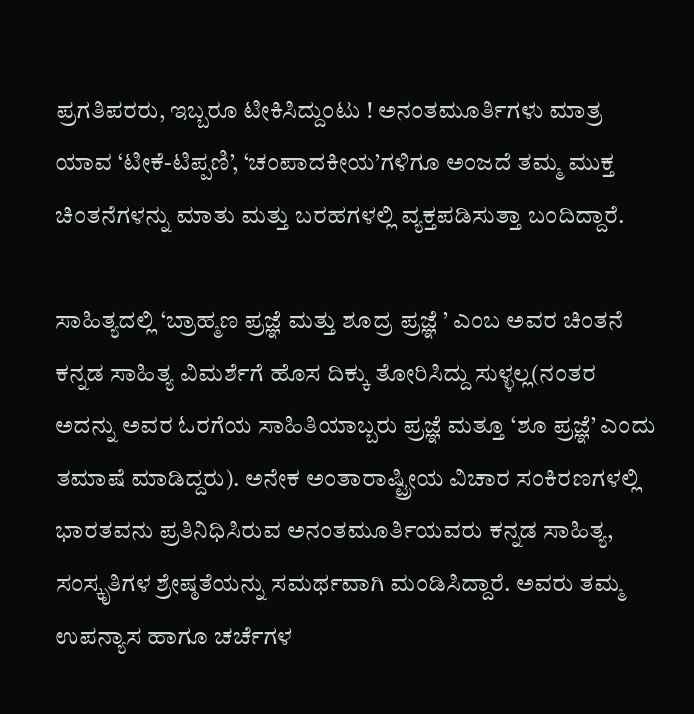ಪ್ರಗತಿಪರರು, ಇಬ್ಬರೂ ಟೀಕಿಸಿದ್ದುಂಟು ! ಅನಂತಮೂರ್ತಿಗಳು ಮಾತ್ರ ಯಾವ ‘ಟೀಕೆ-ಟಿಪ್ಪಣಿ’, ‘ಚಂಪಾದಕೀಯ’ಗಳಿಗೂ ಅಂಜದೆ ತಮ್ಮ ಮುಕ್ತ ಚಿಂತನೆಗಳನ್ನು ಮಾತು ಮತ್ತು ಬರಹಗಳಲ್ಲಿ ವ್ಯಕ್ತಪಡಿಸುತ್ತಾ ಬಂದಿದ್ದಾರೆ.

ಸಾಹಿತ್ಯದಲ್ಲಿ ‘ಬ್ರಾಹ್ಮಣ ಪ್ರಜ್ಞೆ ಮತ್ತು ಶೂದ್ರ ಪ್ರಜ್ಞೆ ’ ಎಂಬ ಅವರ ಚಿಂತನೆ ಕನ್ನಡ ಸಾಹಿತ್ಯ ವಿಮರ್ಶೆಗೆ ಹೊಸ ದಿಕ್ಕು ತೋರಿಸಿದ್ದು ಸುಳ್ಳಲ್ಲ(ನಂತರ ಅದನ್ನು ಅವರ ಓರಗೆಯ ಸಾಹಿತಿಯಾಬ್ಬರು ಪ್ರಜ್ಞೆ ಮತ್ತೂ ‘ಶೂ ಪ್ರಜ್ಞೆ’ ಎಂದು ತಮಾಷೆ ಮಾಡಿದ್ದರು). ಅನೇಕ ಅಂತಾರಾಷ್ಟ್ರೀಯ ವಿಚಾರ ಸಂಕಿರಣಗಳಲ್ಲಿ ಭಾರತವನು ಪ್ರತಿನಿಧಿಸಿರುವ ಅನಂತಮೂರ್ತಿಯವರು ಕನ್ನಡ ಸಾಹಿತ್ಯ, ಸಂಸ್ಕೃತಿಗಳ ಶ್ರೇಷ್ಠತೆಯನ್ನು ಸಮರ್ಥವಾಗಿ ಮಂಡಿಸಿದ್ದಾರೆ. ಅವರು ತಮ್ಮ ಉಪನ್ಯಾಸ ಹಾಗೂ ಚರ್ಚೆಗಳ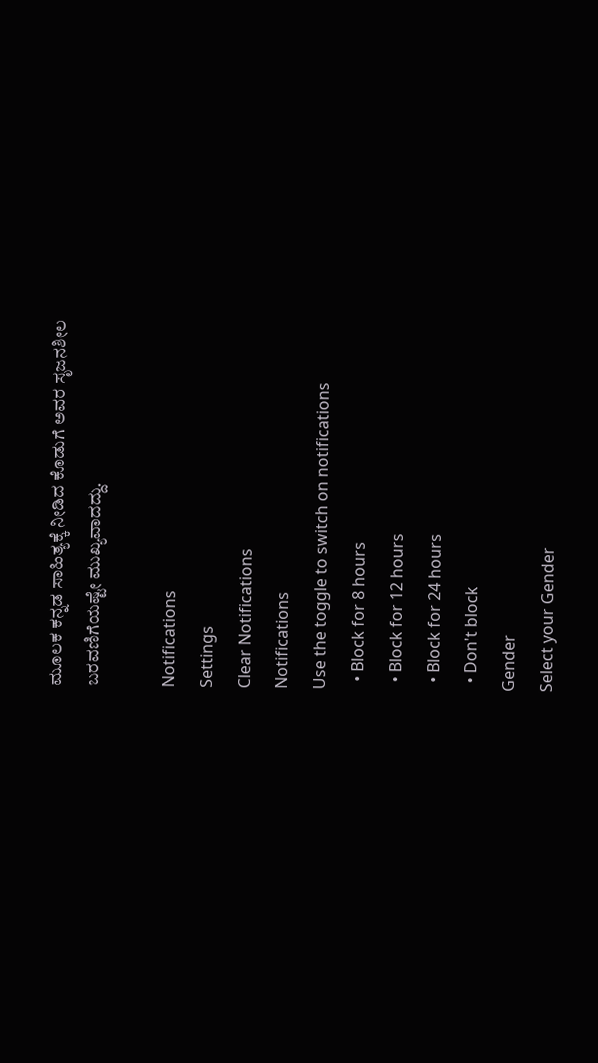ಮೂಲಕ ಕನ್ನಡ ಸಾಹಿತ್ಯಕ್ಕೆ ನೀಡಿದ ಕೊಡುಗೆ ಅವರ ಸೃಜನಶೀಲ ಬರವಣಿಗೆಯಷ್ಟೇ ಮುಖ್ಯವಾದದ್ದು.

Notifications
Settings
Clear Notifications
Notifications
Use the toggle to switch on notifications
  • Block for 8 hours
  • Block for 12 hours
  • Block for 24 hours
  • Don't block
Gender
Select your Gender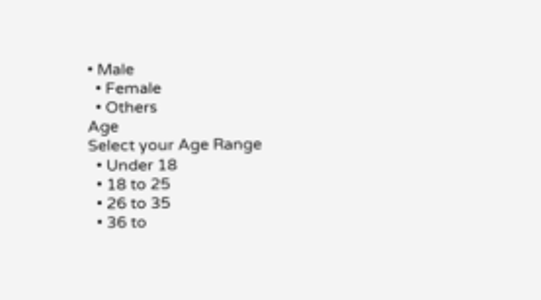• Male
  • Female
  • Others
Age
Select your Age Range
  • Under 18
  • 18 to 25
  • 26 to 35
  • 36 to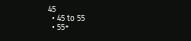45
  • 45 to 55
  • 55+